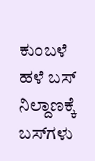ಕುಂಬಳೆ ಹಳೆ ಬಸ್ ನಿಲ್ದಾಣಕ್ಕೆ ಬಸ್‌ಗಳು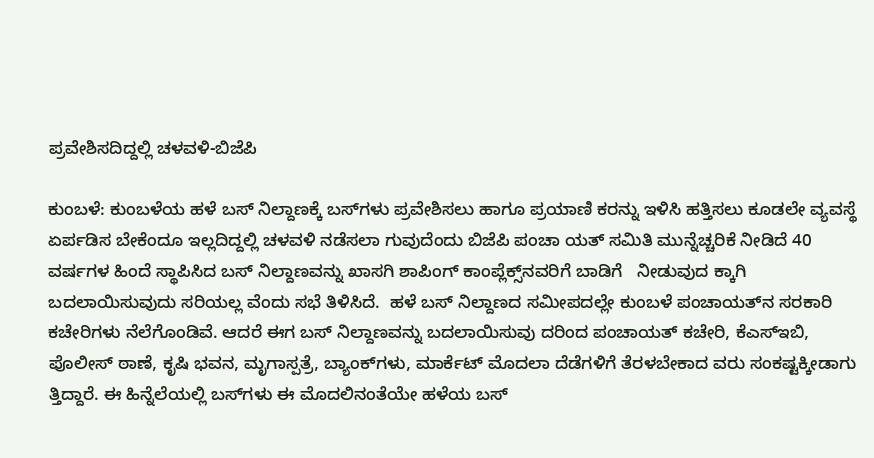ಪ್ರವೇಶಿಸದಿದ್ದಲ್ಲಿ ಚಳವಳಿ-ಬಿಜೆಪಿ

ಕುಂಬಳೆ: ಕುಂಬಳೆಯ ಹಳೆ ಬಸ್ ನಿಲ್ದಾಣಕ್ಕೆ ಬಸ್‌ಗಳು ಪ್ರವೇಶಿಸಲು ಹಾಗೂ ಪ್ರಯಾಣಿ ಕರನ್ನು ಇಳಿಸಿ ಹತ್ತಿಸಲು ಕೂಡಲೇ ವ್ಯವಸ್ಥೆ ಏರ್ಪಡಿಸ ಬೇಕೆಂದೂ ಇಲ್ಲದಿದ್ದಲ್ಲಿ ಚಳವಳಿ ನಡೆಸಲಾ ಗುವುದೆಂದು ಬಿಜೆಪಿ ಪಂಚಾ ಯತ್ ಸಮಿತಿ ಮುನ್ನೆಚ್ಚರಿಕೆ ನೀಡಿದೆ 40 ವರ್ಷಗಳ ಹಿಂದೆ ಸ್ಥಾಪಿಸಿದ ಬಸ್ ನಿಲ್ದಾಣವನ್ನು ಖಾಸಗಿ ಶಾಪಿಂಗ್ ಕಾಂಪ್ಲೆಕ್ಸ್‌ನವರಿಗೆ ಬಾಡಿಗೆ   ನೀಡುವುದ ಕ್ಕಾಗಿ ಬದಲಾಯಿಸುವುದು ಸರಿಯಲ್ಲ ವೆಂದು ಸಭೆ ತಿಳಿಸಿದೆ.  ಹಳೆ ಬಸ್ ನಿಲ್ದಾಣದ ಸಮೀಪದಲ್ಲೇ ಕುಂಬಳೆ ಪಂಚಾಯತ್‌ನ ಸರಕಾರಿ ಕಚೇರಿಗಳು ನೆಲೆಗೊಂಡಿವೆ. ಆದರೆ ಈಗ ಬಸ್ ನಿಲ್ದಾಣವನ್ನು ಬದಲಾಯಿಸುವು ದರಿಂದ ಪಂಚಾಯತ್ ಕಚೇರಿ, ಕೆಎಸ್‌ಇಬಿ, ಪೊಲೀಸ್ ಠಾಣೆ, ಕೃಷಿ ಭವನ, ಮೃಗಾಸ್ಪತ್ರೆ, ಬ್ಯಾಂಕ್‌ಗಳು, ಮಾರ್ಕೆಟ್ ಮೊದಲಾ ದೆಡೆಗಳಿಗೆ ತೆರಳಬೇಕಾದ ವರು ಸಂಕಷ್ಟಕ್ಕೀಡಾಗು ತ್ತಿದ್ದಾರೆ. ಈ ಹಿನ್ನೆಲೆಯಲ್ಲಿ ಬಸ್‌ಗಳು ಈ ಮೊದಲಿನಂತೆಯೇ ಹಳೆಯ ಬಸ್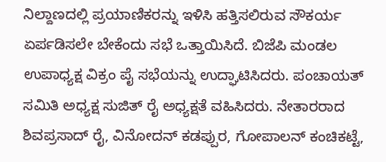ನಿಲ್ದಾಣದಲ್ಲಿ ಪ್ರಯಾಣಿಕರನ್ನು ಇಳಿಸಿ ಹತ್ತಿಸಲಿರುವ ಸೌಕರ್ಯ ಏರ್ಪಡಿಸಲೇ ಬೇಕೆಂದು ಸಭೆ ಒತ್ತಾಯಿಸಿದೆ. ಬಿಜೆಪಿ ಮಂಡಲ ಉಪಾಧ್ಯಕ್ಷ ವಿಕ್ರಂ ಪೈ ಸಭೆಯನ್ನು ಉದ್ಘಾಟಿಸಿದರು. ಪಂಚಾಯತ್ ಸಮಿತಿ ಅಧ್ಯಕ್ಷ ಸುಜಿತ್ ರೈ ಅಧ್ಯಕ್ಷತೆ ವಹಿಸಿದರು. ನೇತಾರರಾದ ಶಿವಪ್ರಸಾದ್ ರೈ, ವಿನೋದನ್ ಕಡಪ್ಪುರ, ಗೋಪಾಲನ್ ಕಂಚಿಕಟ್ಟೆ,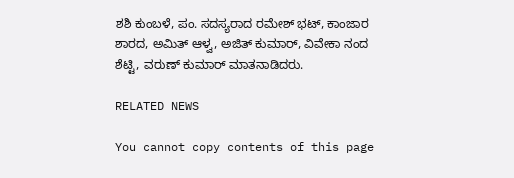ಶಶಿ ಕುಂಬಳೆ, ಪಂ. ಸದಸ್ಯರಾದ ರಮೇಶ್ ಭಟ್, ಕಾಂಜಾರ ಶಾರದ, ಅಮಿತ್ ಆಳ್ವ, ಅಜಿತ್ ಕುಮಾರ್, ವಿವೇಕಾ ನಂದ ಶೆಟ್ಟಿ, ವರುಣ್ ಕುಮಾರ್ ಮಾತನಾಡಿದರು.

RELATED NEWS

You cannot copy contents of this page